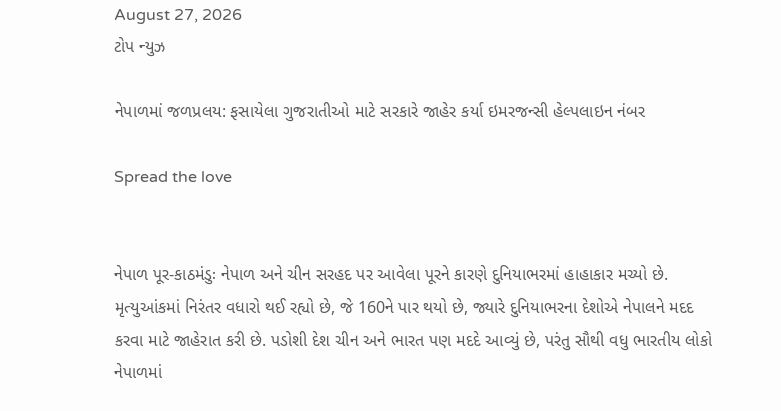August 27, 2026
ટોપ ન્યુઝ

નેપાળમાં જળપ્રલય: ફસાયેલા ગુજરાતીઓ માટે સરકારે જાહેર કર્યા ઇમરજન્સી હેલ્પલાઇન નંબર

Spread the love


નેપાળ પૂર-કાઠમંડુઃ નેપાળ અને ચીન સરહદ પર આવેલા પૂરને કારણે દુનિયાભરમાં હાહાકાર મચ્યો છે. મૃત્યુઆંકમાં નિરંતર વધારો થઈ રહ્યો છે, જે 160ને પાર થયો છે, જ્યારે દુનિયાભરના દેશોએ નેપાલને મદદ કરવા માટે જાહેરાત કરી છે. પડોશી દેશ ચીન અને ભારત પણ મદદે આવ્યું છે, પરંતુ સૌથી વધુ ભારતીય લોકો નેપાળમાં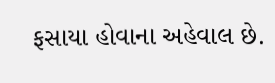ફસાયા હોવાના અહેવાલ છે.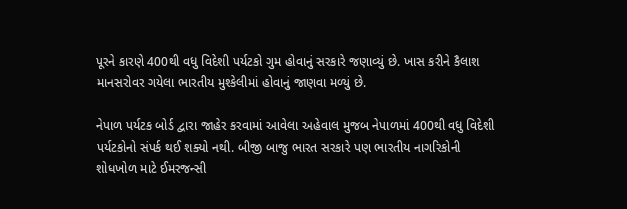પૂરને કારણે 400થી વધુ વિદેશી પર્યટકો ગુમ હોવાનું સરકારે જણાવ્યું છે. ખાસ કરીને કૈલાશ માનસરોવર ગયેલા ભારતીય મુશ્કેલીમાં હોવાનું જાણવા મળ્યું છે.

નેપાળ પર્યટક બોર્ડ દ્વારા જાહેર કરવામાં આવેલા અહેવાલ મુજબ નેપાળમાં 400થી વધુ વિદેશી પર્યટકોનો સંપર્ક થઈ શક્યો નથી. બીજી બાજુ ભારત સરકારે પણ ભારતીય નાગરિકોની શોધખોળ માટે ઈમરજન્સી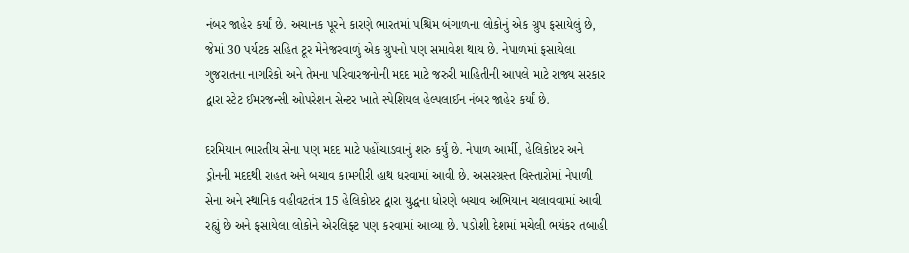નંબર જાહેર કર્યાં છે. અચાનક પૂરને કારણે ભારતમાં પશ્ચિમ બંગાળના લોકોનું એક ગ્રુપ ફસાયેલું છે, જેમાં 30 પર્યટક સહિત ટૂર મેનેજરવાળું એક ગ્રુપનો પણ સમાવેશ થાય છે. નેપાળમાં ફસાયેલા ગુજરાતના નાગરિકો અને તેમના પરિવારજનોની મદદ માટે જરુરી માહિતીની આપલે માટે રાજ્ય સરકાર દ્વારા સ્ટેટ ઈમરજન્સી ઓપરેશન સેન્ટર ખાતે સ્પેશિયલ હેલ્પલાઈન નંબર જાહેર કર્યાં છે.

દરમિયાન ભારતીય સેના પણ મદદ માટે પહોંચાડવાનું શરુ કર્યું છે. નેપાળ આર્મી, હેલિકોપ્ટર અને ડ્રોનની મદદથી રાહત અને બચાવ કામગીરી હાથ ધરવામાં આવી છે. અસરગ્રસ્ત વિસ્તારોમાં નેપાળી સેના અને સ્થાનિક વહીવટતંત્ર 15 હેલિકોપ્ટર દ્વારા યુદ્ધના ધોરણે બચાવ અભિયાન ચલાવવામાં આવી રહ્યું છે અને ફસાયેલા લોકોને એરલિફ્ટ પણ કરવામાં આવ્યા છે. પડોશી દેશમાં મચેલી ભયંકર તબાહી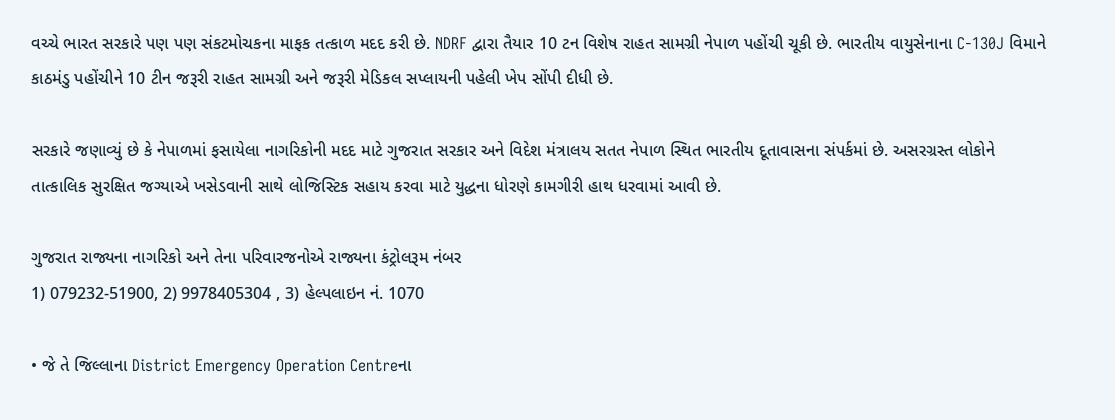વચ્ચે ભારત સરકારે પણ પણ સંકટમોચકના માફક તત્કાળ મદદ કરી છે. NDRF દ્વારા તૈયાર 10 ટન વિશેષ રાહત સામગ્રી નેપાળ પહોંચી ચૂકી છે. ભારતીય વાયુસેનાના C-130J વિમાને કાઠમંડુ પહોંચીને 10 ટીન જરૂરી રાહત સામગ્રી અને જરૂરી મેડિકલ સપ્લાયની પહેલી ખેપ સોંપી દીધી છે.

સરકારે જણાવ્યું છે કે નેપાળમાં ફસાયેલા નાગરિકોની મદદ માટે ગુજરાત સરકાર અને વિદેશ મંત્રાલય સતત નેપાળ સ્થિત ભારતીય દૂતાવાસના સંપર્કમાં છે. અસરગ્રસ્ત લોકોને તાત્કાલિક સુરક્ષિત જગ્યાએ ખસેડવાની સાથે લોજિસ્ટિક સહાય કરવા માટે યુદ્ધના ધોરણે કામગીરી હાથ ધરવામાં આવી છે.

ગુજરાત રાજ્યના નાગરિકો અને તેના પરિવારજનોએ રાજ્યના કંટ્રોલરૂમ નંબર
1) 079232-51900, 2) 9978405304 , 3) હેલ્પલાઇન નં. 1070

• જે તે જિલ્લાના District Emergency Operation Centreના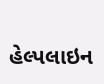હેલ્પલાઇન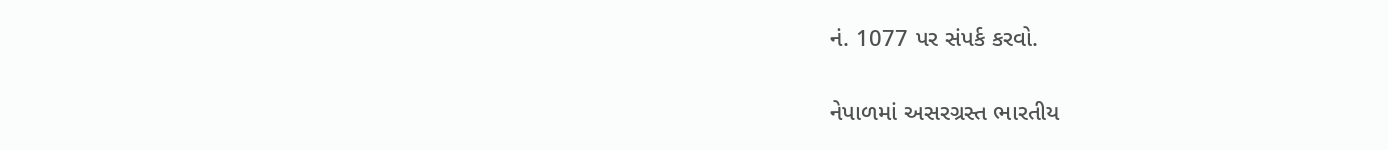નં. 1077 પર સંપર્ક કરવો.

નેપાળમાં અસરગ્રસ્ત ભારતીય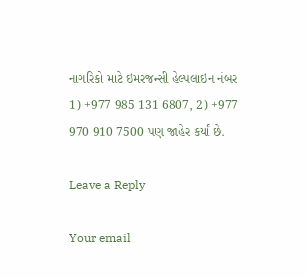નાગરિકો માટે ઇમરજન્સી હેલ્પલાઇન નંબર
1) +977 985 131 6807, 2) +977 970 910 7500 પણ જાહેર કર્યાં છે.

Leave a Reply

Your email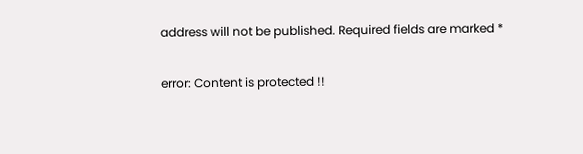address will not be published. Required fields are marked *

error: Content is protected !!